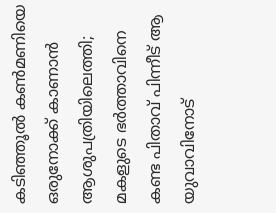കടിഞ്ഞൂല്‍ കണ്‍മണിയെ ഒരുനോക്ക് കാണാന്‍ ആശുപത്രിയിലെത്തി; മകളുടെ ഭര്‍ത്താവിനെ കണ്ട പിതാവ് പിന്നീട് ആ യുവാവിനോട്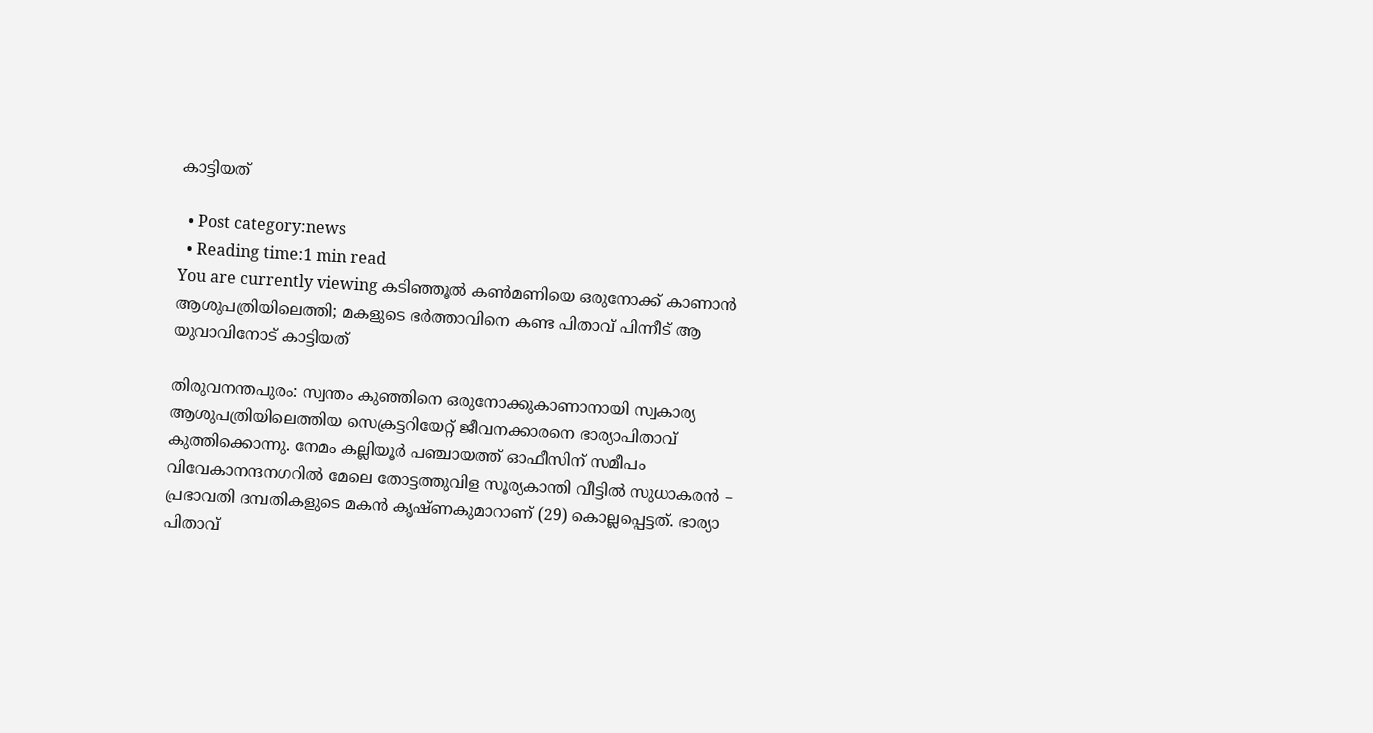കാട്ടിയത്

  • Post category:news
  • Reading time:1 min read
You are currently viewing കടിഞ്ഞൂല്‍ കണ്‍മണിയെ ഒരുനോക്ക് കാണാന്‍ ആശുപത്രിയിലെത്തി; മകളുടെ ഭര്‍ത്താവിനെ കണ്ട പിതാവ് പിന്നീട് ആ യുവാവിനോട് കാട്ടിയത്

തിരുവനന്തപുരം: സ്വന്തം കുഞ്ഞിനെ ഒരുനോക്കുകാണാനായി സ്വകാര്യ ആശുപത്രിയിലെത്തിയ സെക്രട്ടറിയേറ്റ് ജീവനക്കാരനെ ഭാര്യാപിതാവ് കുത്തിക്കൊന്നു. നേമം കല്ലിയൂര്‍ പഞ്ചായത്ത് ഓഫീസിന് സമീപം വിവേകാനന്ദനഗറില്‍ മേലെ തോട്ടത്തുവിള സൂര്യകാന്തി വീട്ടില്‍ സുധാകരന്‍ – പ്രഭാവതി ദമ്പതികളുടെ മകന്‍ കൃഷ്ണകുമാറാണ് (29) കൊല്ലപ്പെട്ടത്. ഭാര്യാ പിതാവ്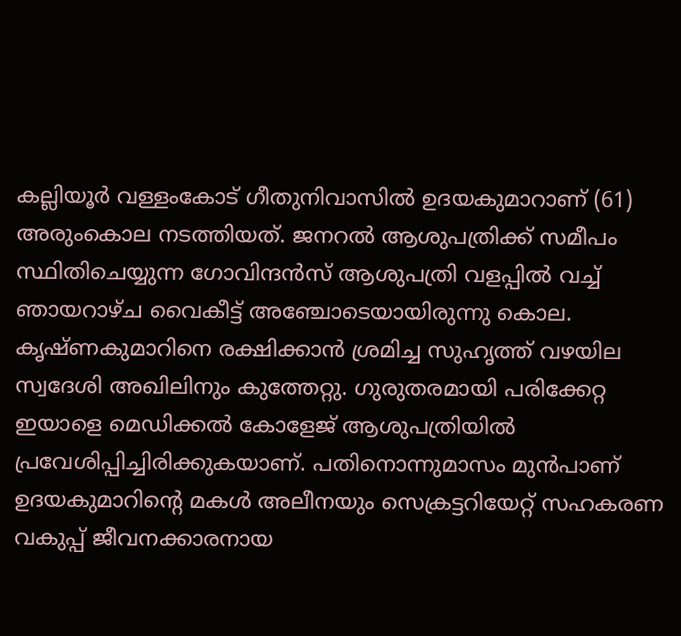കല്ലിയൂര്‍ വള്ളംകോട് ഗീതുനിവാസില്‍ ഉദയകുമാറാണ് (61) അരുംകൊല നടത്തിയത്. ജനറല്‍ ആശുപത്രിക്ക് സമീപം സ്ഥിതിചെയ്യുന്ന ഗോവിന്ദന്‍സ് ആശുപത്രി വളപ്പില്‍ വച്ച് ഞായറാഴ്ച വൈകീട്ട് അഞ്ചോടെയായിരുന്നു കൊല. കൃഷ്ണകുമാറിനെ രക്ഷിക്കാന്‍ ശ്രമിച്ച സുഹൃത്ത് വഴയില സ്വദേശി അഖിലിനും കുത്തേറ്റു. ഗുരുതരമായി പരിക്കേറ്റ ഇയാളെ മെഡിക്കല്‍ കോളേജ് ആശുപത്രിയില്‍ പ്രവേശിപ്പിച്ചിരിക്കുകയാണ്. പതിനൊന്നുമാസം മുന്‍പാണ് ഉദയകുമാറിന്റെ മകള്‍ അലീനയും സെക്രട്ടറിയേറ്റ് സഹകരണ വകുപ്പ് ജീവനക്കാരനായ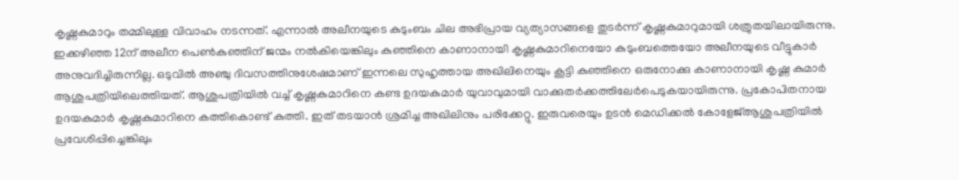കൃഷ്ണകുമാറും തമ്മിലുള്ള വിവാഹം നടന്നത്. എന്നാല്‍ അലീനയുടെ കുടുംബം ചില അഭിപ്രായ വ്യത്യാസങ്ങളെ തുടര്‍ന്ന് കൃഷ്ണകുമാറുമായി ശത്രുതയിലായിരുന്നു. ഇക്കഴിഞ്ഞ 12ന് അലീന പെണ്‍കുഞ്ഞിന് ജന്മം നല്‍കിയെങ്കിലും കുഞ്ഞിനെ കാണാനായി കൃഷ്ണകുമാറിനെയോ കുടുംബത്തെയോ അലീനയുടെ വീട്ടുകാര്‍ അനുവദിച്ചിരുന്നില്ല. ഒടുവില്‍ അഞ്ചു ദിവസത്തിനുശേഷമാണ് ഇന്നലെ സുഹൃത്തായ അഖിലിനെയും കൂട്ടി കുഞ്ഞിനെ ഒരുനോക്കു കാണാനായി കൃഷ്ണ കുമാര്‍ ആശുപത്രിയിലെത്തിയത്. ആശുപത്രിയില്‍ വച്ച് കൃഷ്ണകുമാറിനെ കണ്ട ഉദയകുമാര്‍ യുവാവുമായി വാക്കുതര്‍ക്കത്തിലേര്‍പെടുകയായിരുന്നു. പ്രകോപിതനായ ഉദയകുമാര്‍ കൃഷ്ണകുമാറിനെ കത്തികൊണ്ട് കുത്തി. ഇത് തടയാന്‍ ശ്രമിച്ച അഖിലിനും പരിക്കേറ്റു. ഇരുവരെയും ഉടന്‍ മെഡിക്കല്‍ കോളേജ്ആശുപത്രിയില്‍ പ്രവേശിപ്പിച്ചെങ്കിലും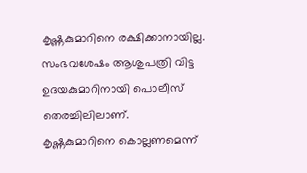കൃഷ്ണകുമാറിനെ രക്ഷിക്കാനായില്ല. സംഭവശേഷം ആശുപത്രി വിട്ട ഉദയകുമാറിനായി പൊലീസ് തെരച്ചിലിലാണ്.
കൃഷ്ണകുമാറിനെ കൊല്ലണമെന്ന്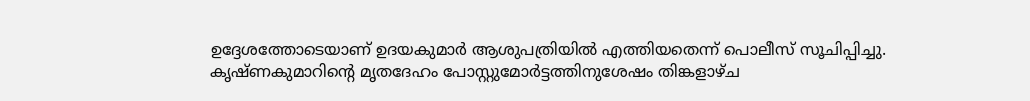ഉദ്ദേശത്തോടെയാണ് ഉദയകുമാര്‍ ആശുപത്രിയില്‍ എത്തിയതെന്ന് പൊലീസ് സൂചിപ്പിച്ചു. കൃഷ്ണകുമാറിന്റെ മൃതദേഹം പോസ്റ്റുമോര്‍ട്ടത്തിനുശേഷം തിങ്കളാഴ്ച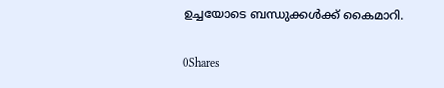ഉച്ചയോടെ ബന്ധുക്കള്‍ക്ക് കൈമാറി.

0Shares